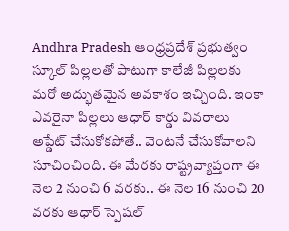Andhra Pradesh ఆంధ్రప్రదేశ్ ప్రభుత్వం స్కూల్ పిల్లలతో పాటుగా కాలేజీ పిల్లలకు మరో అద్భుతమైన అవకాశం ఇచ్చింది. ఇంకా ఎవరైనా పిల్లలు ఆధార్ కార్డు వివరాలు అప్డేట్ చేసుకోకపోతే.. వెంటనే చేసుకోవాలని సూచించింది. ఈ మేరకు రాష్ట్రవ్యాప్తంగా ఈ నెల 2 నుంచి 6 వరకు.. ఈ నెల 16 నుంచి 20 వరకు ఆధార్ స్పెషల్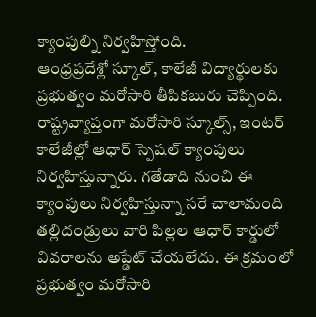క్యాంపుల్ని నిర్వహిస్తోంది.
ఆంధ్రప్రదేశ్లో స్కూల్, కాలేజీ విద్యార్థులకు ప్రభుత్వం మరోసారి తీపికబురు చెప్పింది. రాష్ట్రవ్యాప్తంగా మరోసారి స్కూల్స్, ఇంటర్ కాలేజీల్లో ఆధార్ స్పెషల్ క్యాంపులు నిర్వహిస్తున్నారు. గతేడాది నుంచి ఈ క్యాంపులు నిర్వహిస్తున్నా సరే చాలామంది తల్లిదండ్రులు వారి పిల్లల ఆధార్ కార్డులో వివరాలను అప్డేట్ చేయలేదు. ఈ క్రమంలో ప్రభుత్వం మరోసారి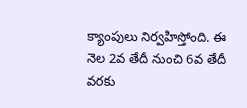క్యాంపులు నిర్వహిస్తోంది. ఈ నెల 2వ తేదీ నుంచి 6వ తేదీ వరకు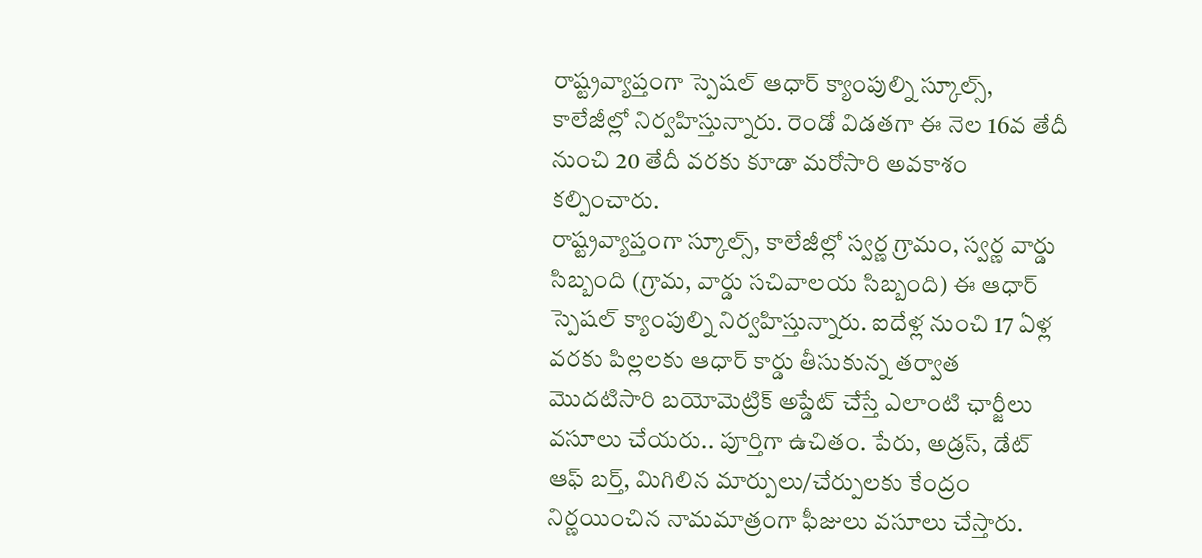రాష్ట్రవ్యాప్తంగా స్పెషల్ ఆధార్ క్యాంపుల్ని స్కూల్స్, కాలేజీల్లో నిర్వహిస్తున్నారు. రెండో విడతగా ఈ నెల 16వ తేదీ నుంచి 20 తేదీ వరకు కూడా మరోసారి అవకాశం కల్పించారు.
రాష్ట్రవ్యాప్తంగా స్కూల్స్, కాలేజీల్లో స్వర్ణ గ్రామం, స్వర్ణ వార్డు సిబ్బంది (గ్రామ, వార్డు సచివాలయ సిబ్బంది) ఈ ఆధార్ స్పెషల్ క్యాంపుల్ని నిర్వహిస్తున్నారు. ఐదేళ్ల నుంచి 17 ఏళ్ల వరకు పిల్లలకు ఆధార్ కార్డు తీసుకున్న తర్వాత మొదటిసారి బయోమెట్రిక్ అప్డేట్ చేస్తే ఎలాంటి ఛార్జీలు వసూలు చేయరు.. పూర్తిగా ఉచితం. పేరు, అడ్రస్, డేట్ ఆఫ్ బర్త్, మిగిలిన మార్పులు/చేర్పులకు కేంద్రం నిర్ణయించిన నామమాత్రంగా ఫీజులు వసూలు చేస్తారు.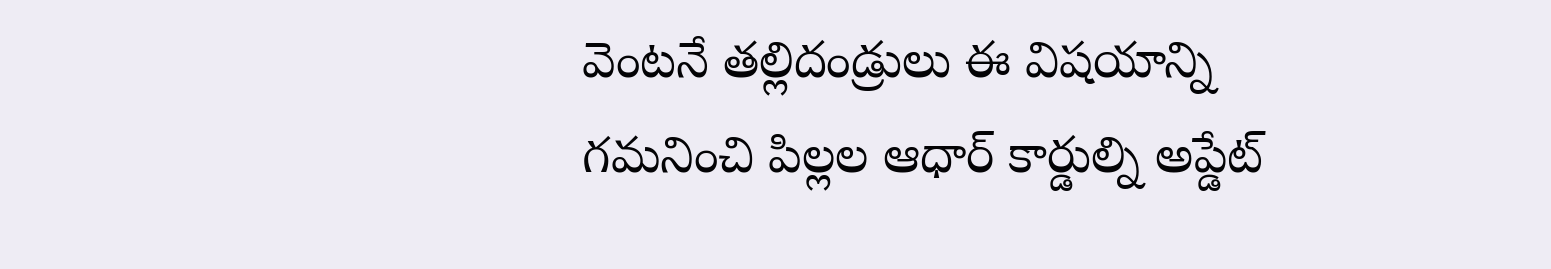వెంటనే తల్లిదండ్రులు ఈ విషయాన్ని గమనించి పిల్లల ఆధార్ కార్డుల్ని అప్డేట్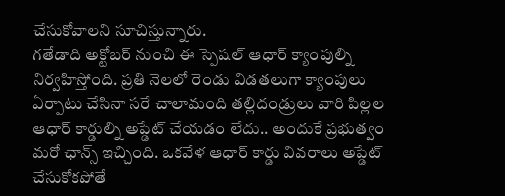చేసుకోవాలని సూచిస్తున్నారు.
గతేడాది అక్టోబర్ నుంచి ఈ స్పెషల్ ఆధార్ క్యాంపుల్ని నిర్వహిస్తోంది. ప్రతి నెలలో రెండు విడతలుగా క్యాంపులు ఏర్పాటు చేసినా సరే చాలామంది తల్లిదండ్రులు వారి పిల్లల ఆధార్ కార్డుల్ని అప్డేట్ చేయడం లేదు.. అందుకే ప్రభుత్వం మరో ఛాన్స్ ఇచ్చింది. ఒకవేళ ఆధార్ కార్డు వివరాలు అప్డేట్ చేసుకోకపోతే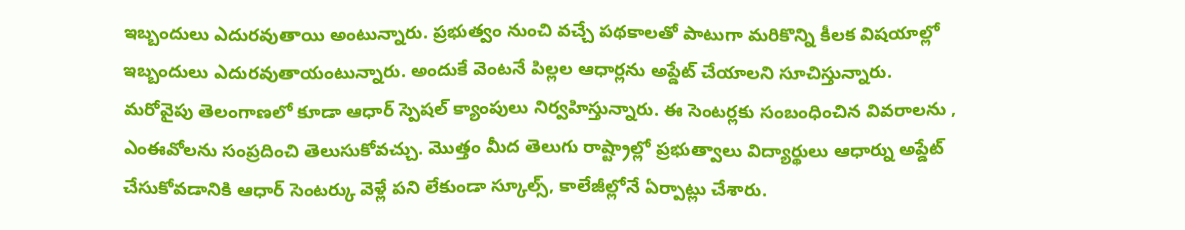ఇబ్బందులు ఎదురవుతాయి అంటున్నారు. ప్రభుత్వం నుంచి వచ్చే పథకాలతో పాటుగా మరికొన్ని కీలక విషయాల్లో ఇబ్బందులు ఎదురవుతాయంటున్నారు. అందుకే వెంటనే పిల్లల ఆధార్లను అప్డేట్ చేయాలని సూచిస్తున్నారు.
మరోవైపు తెలంగాణలో కూడా ఆధార్ స్పెషల్ క్యాంపులు నిర్వహిస్తున్నారు. ఈ సెంటర్లకు సంబంధించిన వివరాలను , ఎంఈవోలను సంప్రదించి తెలుసుకోవచ్చు. మొత్తం మీద తెలుగు రాష్ట్రాల్లో ప్రభుత్వాలు విద్యార్థులు ఆధార్ను అప్డేట్ చేసుకోవడానికి ఆధార్ సెంటర్కు వెళ్లే పని లేకుండా స్కూల్స్, కాలేజీల్లోనే ఏర్పాట్లు చేశారు.